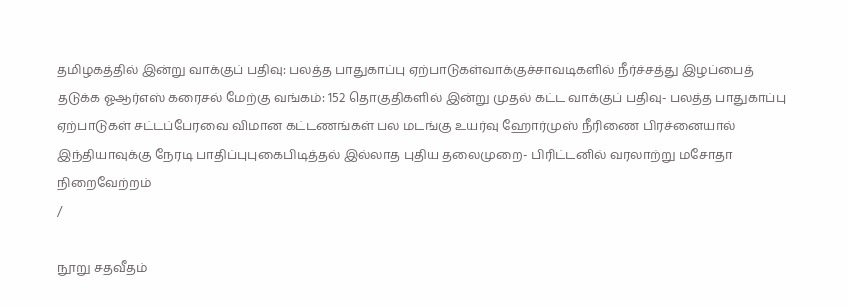தமிழகத்தில் இன்று வாக்குப் பதிவு: பலத்த பாதுகாப்பு ஏற்பாடுகள்வாக்குச்சாவடிகளில் நீர்ச்சத்து இழப்பைத் தடுக்க ஓஆர்எஸ் கரைசல் மேற்கு வங்கம்: 152 தொகுதிகளில் இன்று முதல் கட்ட வாக்குப் பதிவு- பலத்த பாதுகாப்பு ஏற்பாடுகள் சட்டப்பேரவை விமான கட்டணங்கள் பல மடங்கு உயர்வு ஹோர்முஸ் நீரிணை பிரச்னையால் இந்தியாவுக்கு நேரடி பாதிப்புபுகைபிடித்தல் இல்லாத புதிய தலைமுறை- பிரிட்டனில் வரலாற்று மசோதா நிறைவேற்றம்
/

நூறு சதவீதம்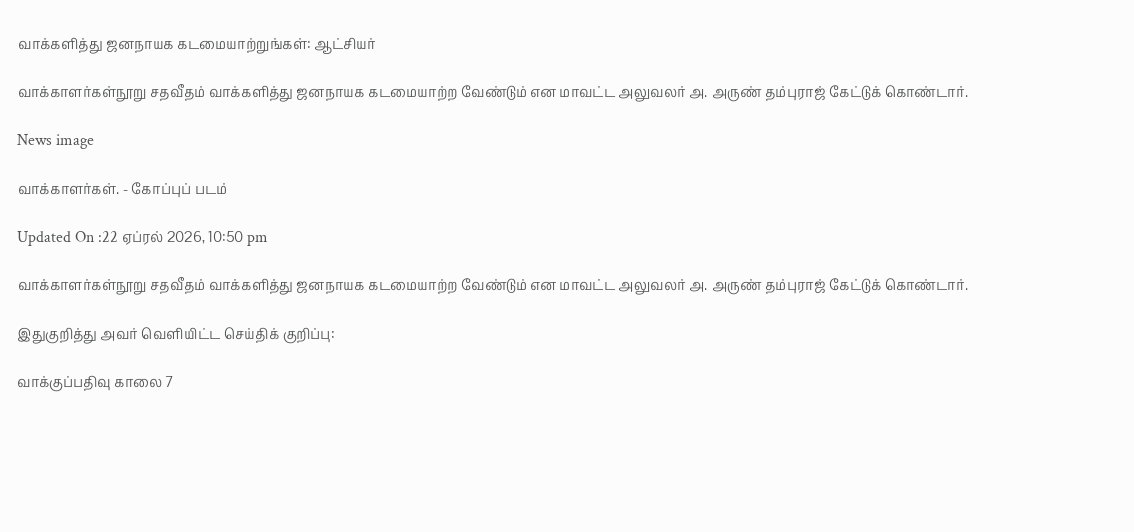வாக்களித்து ஜனநாயக கடமையாற்றுங்கள்: ஆட்சியர்

வாக்காளர்கள்நூறு சதவீதம் வாக்களித்து ஜனநாயக கடமையாற்ற வேண்டும் என மாவட்ட அலுவலர் அ. அருண் தம்புராஜ் கேட்டுக் கொண்டார்.

News image

வாக்காளர்கள். - கோப்புப் படம்

Updated On :22 ஏப்ரல் 2026, 10:50 pm

வாக்காளர்கள்நூறு சதவீதம் வாக்களித்து ஜனநாயக கடமையாற்ற வேண்டும் என மாவட்ட அலுவலர் அ. அருண் தம்புராஜ் கேட்டுக் கொண்டார்.

இதுகுறித்து அவர் வெளியிட்ட செய்திக் குறிப்பு:

வாக்குப்பதிவு காலை 7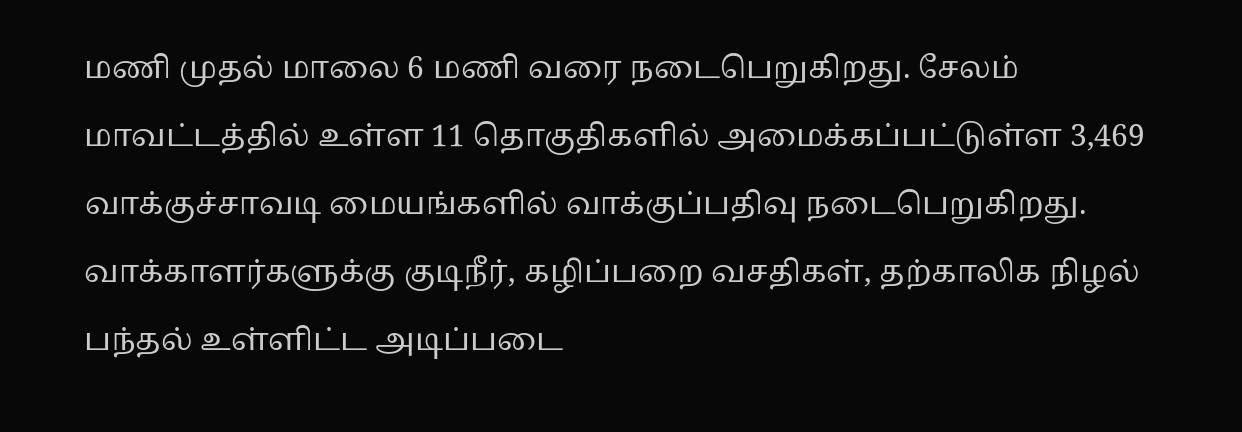மணி முதல் மாலை 6 மணி வரை நடைபெறுகிறது. சேலம் மாவட்டத்தில் உள்ள 11 தொகுதிகளில் அமைக்கப்பட்டுள்ள 3,469 வாக்குச்சாவடி மையங்களில் வாக்குப்பதிவு நடைபெறுகிறது. வாக்காளர்களுக்கு குடிநீர், கழிப்பறை வசதிகள், தற்காலிக நிழல் பந்தல் உள்ளிட்ட அடிப்படை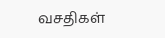வசதிகள்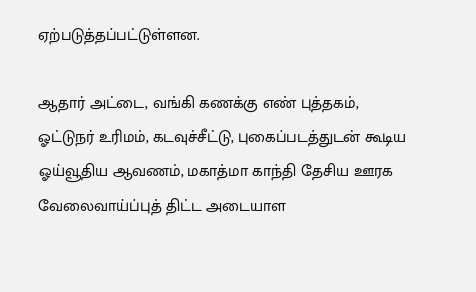ஏற்படுத்தப்பட்டுள்ளன.

ஆதார் அட்டை, வங்கி கணக்கு எண் புத்தகம், ஓட்டுநர் உரிமம், கடவுச்சீட்டு, புகைப்படத்துடன் கூடிய ஓய்வூதிய ஆவணம், மகாத்மா காந்தி தேசிய ஊரக வேலைவாய்ப்புத் திட்ட அடையாள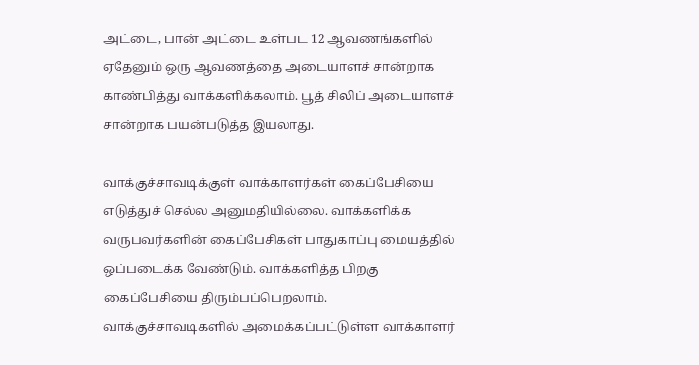அட்டை, பான் அட்டை உள்பட 12 ஆவணங்களில் ஏதேனும் ஒரு ஆவணத்தை அடையாளச் சான்றாக காண்பித்து வாக்களிக்கலாம். பூத் சிலிப் அடையாளச் சான்றாக பயன்படுத்த இயலாது.

வாக்குச்சாவடிக்குள் வாக்காளர்கள் கைப்பேசியை எடுத்துச் செல்ல அனுமதியில்லை. வாக்களிக்க வருபவர்களின் கைப்பேசிகள் பாதுகாப்பு மையத்தில் ஒப்படைக்க வேண்டும். வாக்களித்த பிறகு கைப்பேசியை திரும்பப்பெறலாம். வாக்குச்சாவடிகளில் அமைக்கப்பட்டுள்ள வாக்காளர்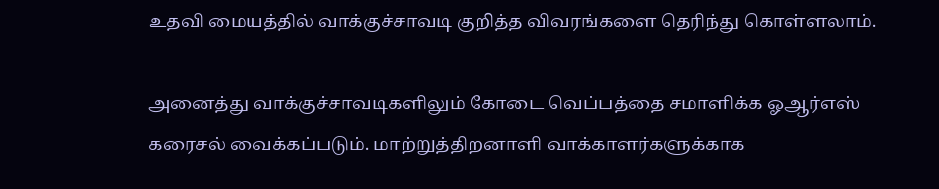உதவி மையத்தில் வாக்குச்சாவடி குறித்த விவரங்களை தெரிந்து கொள்ளலாம்.

அனைத்து வாக்குச்சாவடிகளிலும் கோடை வெப்பத்தை சமாளிக்க ஓஆர்எஸ் கரைசல் வைக்கப்படும். மாற்றுத்திறனாளி வாக்காளர்களுக்காக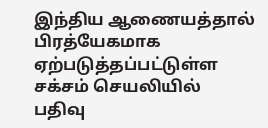இந்திய ஆணையத்தால் பிரத்யேகமாக ஏற்படுத்தப்பட்டுள்ள சக்சம் செயலியில் பதிவு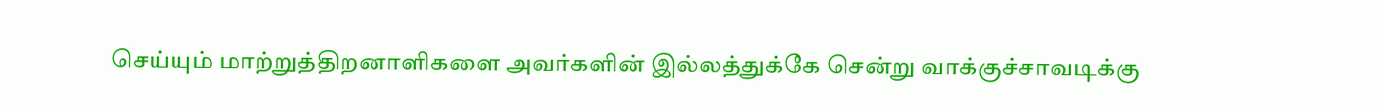செய்யும் மாற்றுத்திறனாளிகளை அவர்களின் இல்லத்துக்கே சென்று வாக்குச்சாவடிக்கு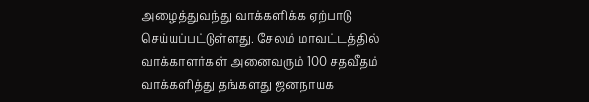அழைத்துவந்து வாக்களிக்க ஏற்பாடு செய்யப்பட்டுள்ளது. சேலம் மாவட்டத்தில் வாக்காளர்கள் அனைவரும் 100 சதவீதம் வாக்களித்து தங்களது ஜனநாயக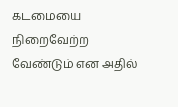கடமையை நிறைவேற்ற வேண்டும் என அதில்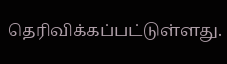தெரிவிக்கப்பட்டுள்ளது.